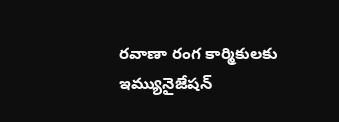రవాణా రంగ కార్మికులకు ఇమ్యునైజేషన్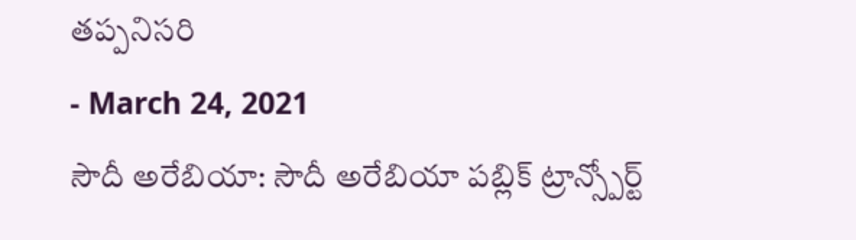తప్పనిసరి
- March 24, 2021
సౌదీ అరేబియా: సౌదీ అరేబియా పబ్లిక్ ట్రాన్స్పోర్ట్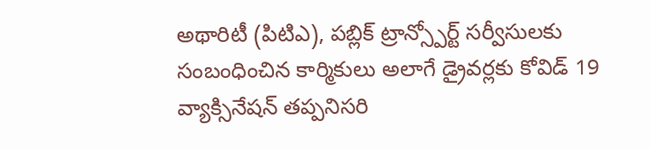అథారిటీ (పిటిఎ), పబ్లిక్ ట్రాన్స్పోర్ట్ సర్వీసులకు సంబంధించిన కార్మికులు అలాగే డ్రైవర్లకు కోవిడ్ 19 వ్యాక్సినేషన్ తప్పనిసరి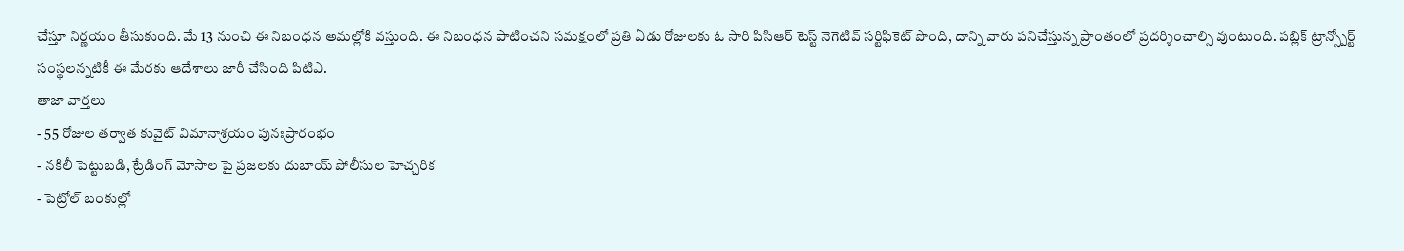చేస్తూ నిర్ణయం తీసుకుంది. మే 13 నుంచి ఈ నిబంధన అమల్లోకి వస్తుంది. ఈ నిబంధన పాటించని సమక్షంలో ప్రతి ఏడు రోజులకు ఓ సారి పిసిఆర్ టెస్ట్ నెగెటివ్ సర్టిఫికెట్ పొంది, దాన్ని వారు పనిచేస్తున్న ప్రాంతంలో ప్రదర్శించాల్సి వుంటుంది. పబ్లిక్ ట్రాన్స్పోర్ట్ సంస్థలన్నటికీ ఈ మేరకు ఆదేశాలు జారీ చేసింది పిటిఎ.
తాజా వార్తలు
- 55 రోజుల తర్వాత కువైట్ విమానాశ్రయం పునఃప్రారంభం
- నకిలీ పెట్టుబడి, ట్రేడింగ్ మోసాల పై ప్రజలకు దుబాయ్ పోలీసుల హెచ్చరిక
- పెట్రోల్ బంకుల్లో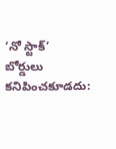‘నో స్టాక్’ బోర్డులు కనిపించకూడదు: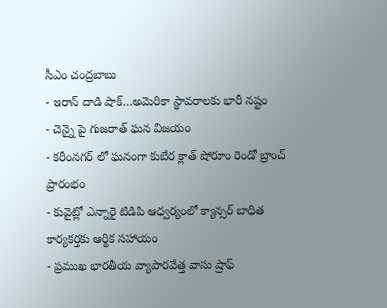సీఎం చంద్రబాబు
- ఇరాన్ దాడి షాక్…అమెరికా స్థావరాలకు భారీ నష్టం
- చెన్నై పై గుజరాత్ ఘన విజయం
- కరీంనగర్ లో ఘనంగా కుబేర క్లాత్ షోరూం రెండో బ్రాంచ్ ప్రారంభం
- కువైట్లో ఎన్నారై టిడిపి ఆధ్వర్యంలో క్యాన్సర్ బాధిత కార్యకర్తకు ఆర్థిక సహాయం
- ప్రముఖ భారతీయ వ్యాపారవేత్త వాసు ష్రాఫ్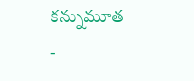కన్నుమూత
-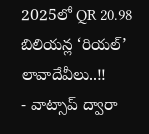2025లో QR 20.98 బిలియన్ల ‘రియల్’ లావాదేవీలు..!!
- వాట్సాప్ ద్వారా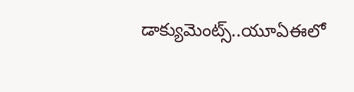డాక్యుమెంట్స్..యూఏఈలో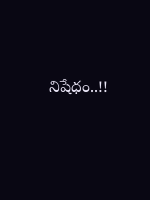నిషేధం..!!